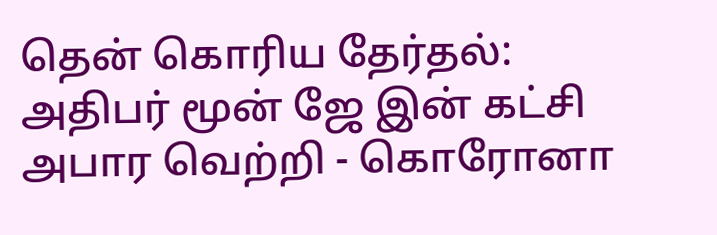தென் கொரிய தேர்தல்: அதிபர் மூன் ஜே இன் கட்சி அபார வெற்றி - கொரோனா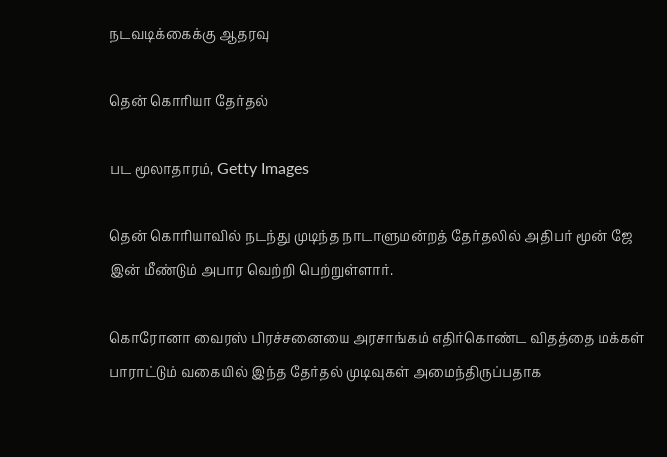நடவடிக்கைக்கு ஆதரவு

தென் கொரியா தேர்தல்

பட மூலாதாரம், Getty Images

தென் கொரியாவில் நடந்து முடிந்த நாடாளுமன்றத் தேர்தலில் அதிபர் மூன் ஜே இன் மீண்டும் அபார வெற்றி பெற்றுள்ளார்.

கொரோனா வைரஸ் பிரச்சனையை அரசாங்கம் எதிர்கொண்ட விதத்தை மக்கள் பாராட்டும் வகையில் இந்த தேர்தல் முடிவுகள் அமைந்திருப்பதாக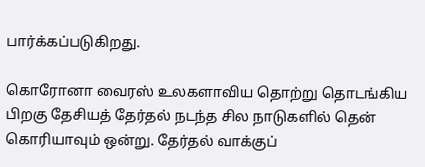பார்க்கப்படுகிறது.

கொரோனா வைரஸ் உலகளாவிய தொற்று தொடங்கிய பிறகு தேசியத் தேர்தல் நடந்த சில நாடுகளில் தென் கொரியாவும் ஒன்று. தேர்தல் வாக்குப்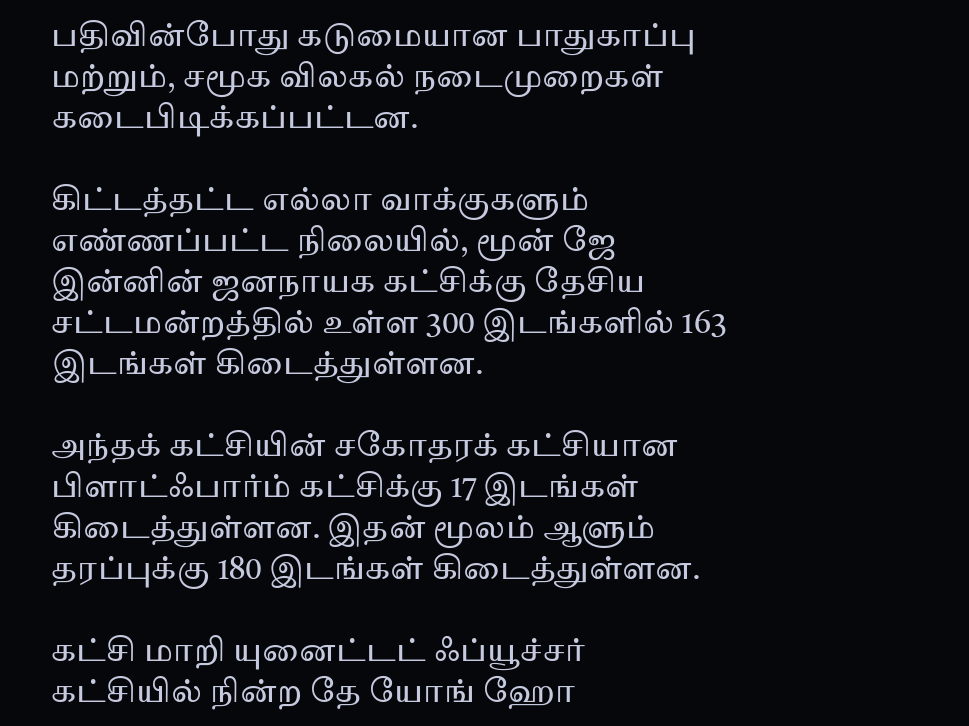பதிவின்போது கடுமையான பாதுகாப்பு மற்றும், சமூக விலகல் நடைமுறைகள் கடைபிடிக்கப்பட்டன.

கிட்டத்தட்ட எல்லா வாக்குகளும் எண்ணப்பட்ட நிலையில், மூன் ஜே இன்னின் ஜனநாயக கட்சிக்கு தேசிய சட்டமன்றத்தில் உள்ள 300 இடங்களில் 163 இடங்கள் கிடைத்துள்ளன.

அந்தக் கட்சியின் சகோதரக் கட்சியான பிளாட்ஃபார்ம் கட்சிக்கு 17 இடங்கள் கிடைத்துள்ளன. இதன் மூலம் ஆளும் தரப்புக்கு 180 இடங்கள் கிடைத்துள்ளன.

கட்சி மாறி யுனைட்டட் ஃப்யூச்சர் கட்சியில் நின்ற தே யோங் ஹோ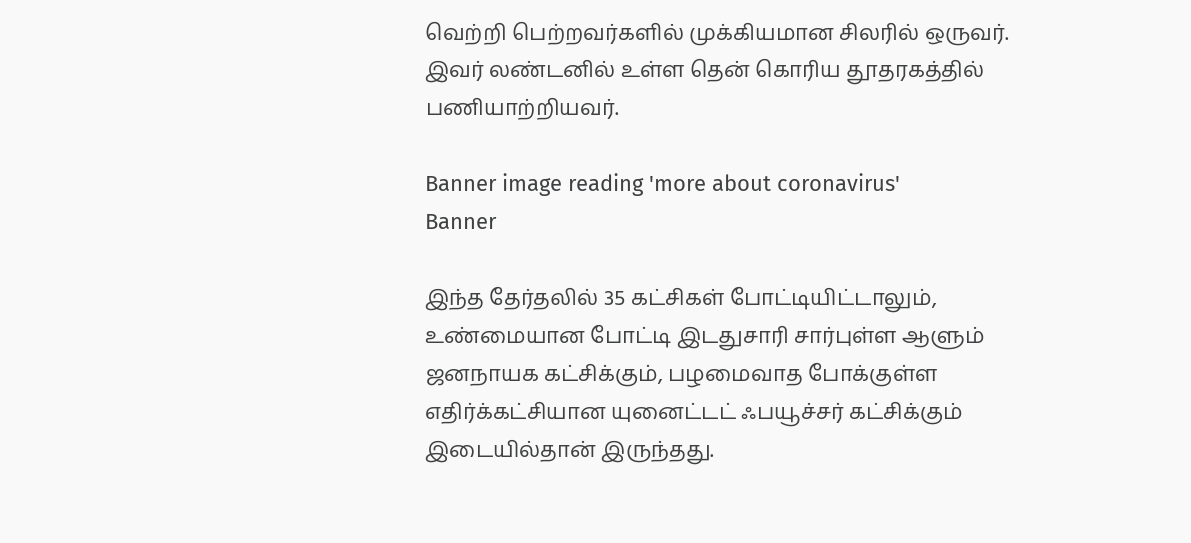வெற்றி பெற்றவர்களில் முக்கியமான சிலரில் ஒருவர். இவர் லண்டனில் உள்ள தென் கொரிய தூதரகத்தில் பணியாற்றியவர்.

Banner image reading 'more about coronavirus'
Banner

இந்த தேர்தலில் 35 கட்சிகள் போட்டியிட்டாலும், உண்மையான போட்டி இடதுசாரி சார்புள்ள ஆளும் ஜனநாயக கட்சிக்கும், பழமைவாத போக்குள்ள எதிர்க்கட்சியான யுனைட்டட் ஃபயூச்சர் கட்சிக்கும் இடையில்தான் இருந்தது.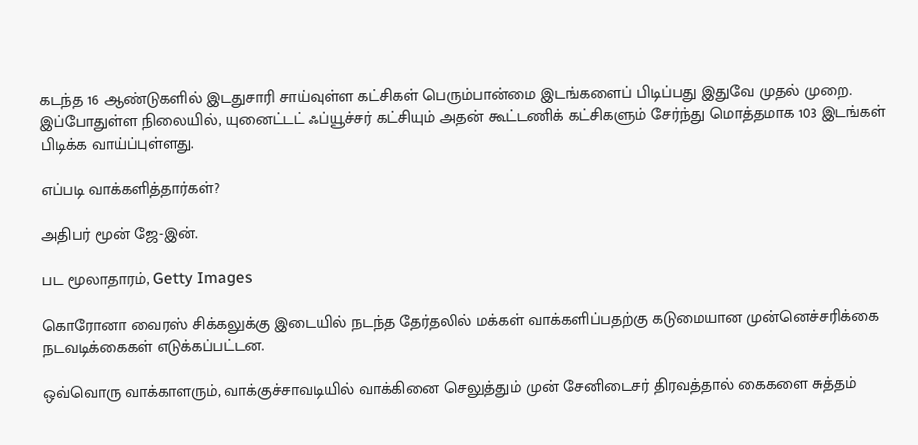கடந்த 16 ஆண்டுகளில் இடதுசாரி சாய்வுள்ள கட்சிகள் பெரும்பான்மை இடங்களைப் பிடிப்பது இதுவே முதல் முறை. இப்போதுள்ள நிலையில், யுனைட்டட் ஃப்யூச்சர் கட்சியும் அதன் கூட்டணிக் கட்சிகளும் சேர்ந்து மொத்தமாக 103 இடங்கள் பிடிக்க வாய்ப்புள்ளது.

எப்படி வாக்களித்தார்கள்?

அதிபர் மூன் ஜே-இன்.

பட மூலாதாரம், Getty Images

கொரோனா வைரஸ் சிக்கலுக்கு இடையில் நடந்த தேர்தலில் மக்கள் வாக்களிப்பதற்கு கடுமையான முன்னெச்சரிக்கை நடவடிக்கைகள் எடுக்கப்பட்டன.

ஒவ்வொரு வாக்காளரும், வாக்குச்சாவடியில் வாக்கினை செலுத்தும் முன் சேனிடைசர் திரவத்தால் கைகளை சுத்தம்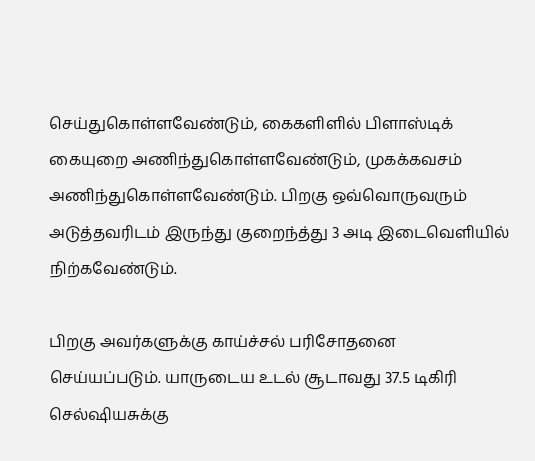செய்துகொள்ளவேண்டும், கைகளிளில் பிளாஸ்டிக் கையுறை அணிந்துகொள்ளவேண்டும், முகக்கவசம் அணிந்துகொள்ளவேண்டும். பிறகு ஒவ்வொருவரும் அடுத்தவரிடம் இருந்து குறைந்த்து 3 அடி இடைவெளியில் நிற்கவேண்டும்.

பிறகு அவர்களுக்கு காய்ச்சல் பரிசோதனை செய்யப்படும். யாருடைய உடல் சூடாவது 37.5 டிகிரி செல்ஷியசுக்கு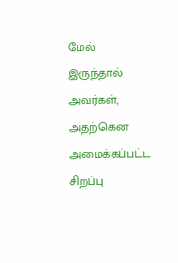மேல் இருந்தால் அவர்கள், அதற்கென அமைக்கப்பட்ட சிறப்பு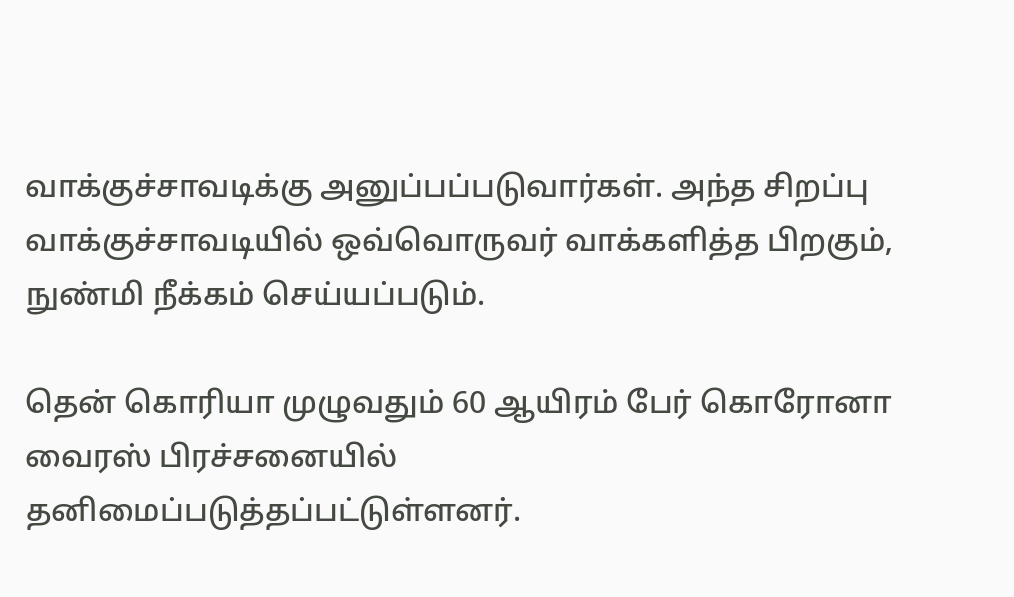வாக்குச்சாவடிக்கு அனுப்பப்படுவார்கள். அந்த சிறப்பு வாக்குச்சாவடியில் ஒவ்வொருவர் வாக்களித்த பிறகும், நுண்மி நீக்கம் செய்யப்படும்.

தென் கொரியா முழுவதும் 60 ஆயிரம் பேர் கொரோனா வைரஸ் பிரச்சனையில் தனிமைப்படுத்தப்பட்டுள்ளனர்.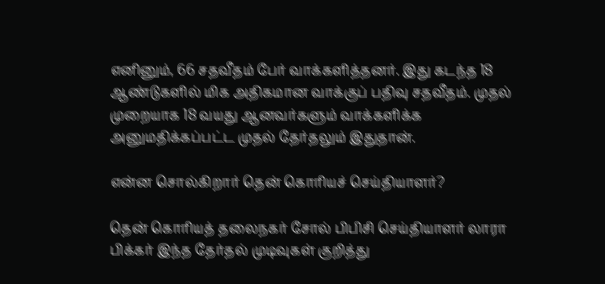எனினும், 66 சதவீதம் பேர் வாக்களித்தனர். இது கடந்த 18 ஆண்டுகளில் மிக அதிகமான வாக்குப் பதிவு சதவீதம். முதல் முறையாக 18 வயது ஆனவர்களும் வாக்களிக்க அனுமதிக்கப்பட்ட முதல் தேர்தலும் இதுதான்.

என்ன சொல்கிறார் தென் கொரியச் செய்தியாளர்?

தென் கொரியத் தலைநகர் சோல் பிபிசி செய்தியாளர் லாரா பிக்கர் இந்த தேர்தல் முடிவுகள் குறித்து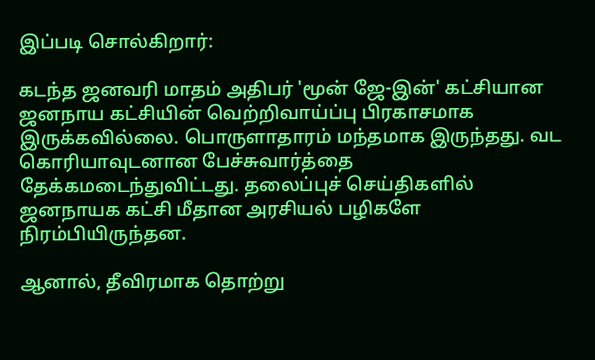இப்படி சொல்கிறார்:

கடந்த ஜனவரி மாதம் அதிபர் 'மூன் ஜே-இன்' கட்சியான ஜனநாய கட்சியின் வெற்றிவாய்ப்பு பிரகாசமாக இருக்கவில்லை. பொருளாதாரம் மந்தமாக இருந்தது. வட கொரியாவுடனான பேச்சுவார்த்தை தேக்கமடைந்துவிட்டது. தலைப்புச் செய்திகளில் ஜனநாயக கட்சி மீதான அரசியல் பழிகளே நிரம்பியிருந்தன.

ஆனால், தீவிரமாக தொற்று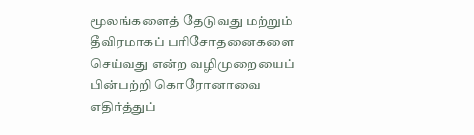மூலங்களைத் தேடுவது மற்றும் தீவிரமாகப் பரிசோதனைகளை செய்வது என்ற வழிமுறையைப் பின்பற்றி கொரோனாவை எதிர்த்துப்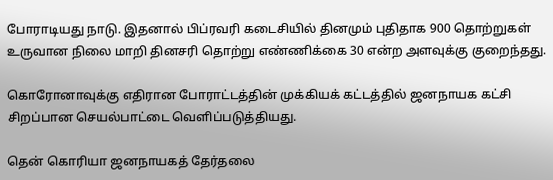போராடியது நாடு. இதனால் பிப்ரவரி கடைசியில் தினமும் புதிதாக 900 தொற்றுகள் உருவான நிலை மாறி தினசரி தொற்று எண்ணிக்கை 30 என்ற அளவுக்கு குறைந்தது.

கொரோனாவுக்கு எதிரான போராட்டத்தின் முக்கியக் கட்டத்தில் ஜனநாயக கட்சி சிறப்பான செயல்பாட்டை வெளிப்படுத்தியது.

தென் கொரியா ஜனநாயகத் தேர்தலை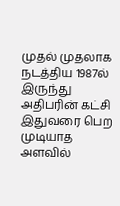முதல் முதலாக நடத்திய 1987ல் இருந்து அதிபரின் கட்சி இதுவரை பெற முடியாத அளவில்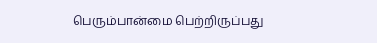பெரும்பான்மை பெற்றிருப்பது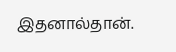இதனால்தான்.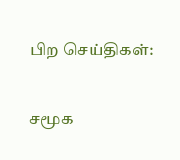பிற செய்திகள்:

சமூக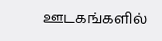ஊடகங்களில்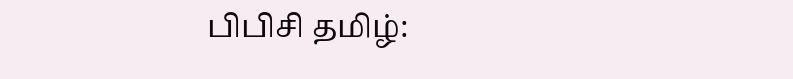பிபிசி தமிழ்: